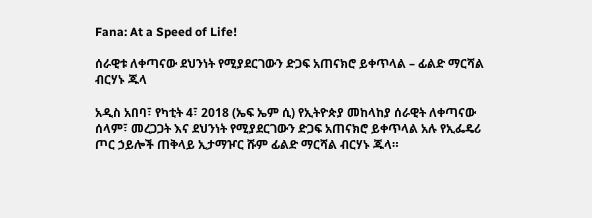Fana: At a Speed of Life!

ሰራዊቱ ለቀጣናው ደህንነት የሚያደርገውን ድጋፍ አጠናክሮ ይቀጥላል – ፊልድ ማርሻል ብርሃኑ ጁላ

አዲስ አበባ፣ የካቲት 4፣ 2018 (ኤፍ ኤም ሲ) የኢትዮጵያ መከላከያ ሰራዊት ለቀጣናው ሰላም፣ መረጋጋት እና ደህንነት የሚያደርገውን ድጋፍ አጠናክሮ ይቀጥላል አሉ የኢፌዴሪ ጦር ኃይሎች ጠቅላይ ኢታማዦር ሹም ፊልድ ማርሻል ብርሃኑ ጁላ።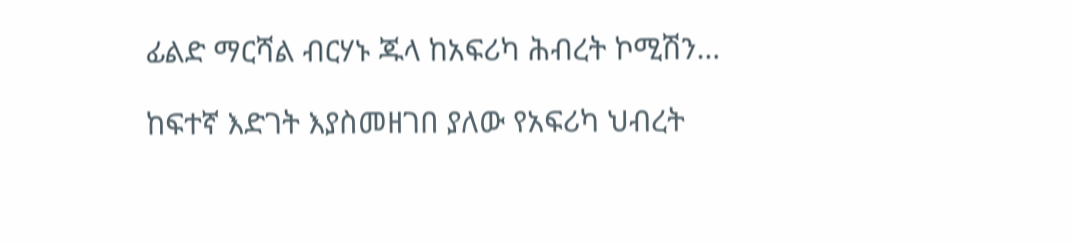ፊልድ ማርሻል ብርሃኑ ጁላ ከአፍሪካ ሕብረት ኮሚሽን…

ከፍተኛ እድገት እያስመዘገበ ያለው የአፍሪካ ህብረት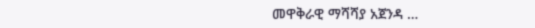መዋቅራዊ ማሻሻያ አጀንዳ …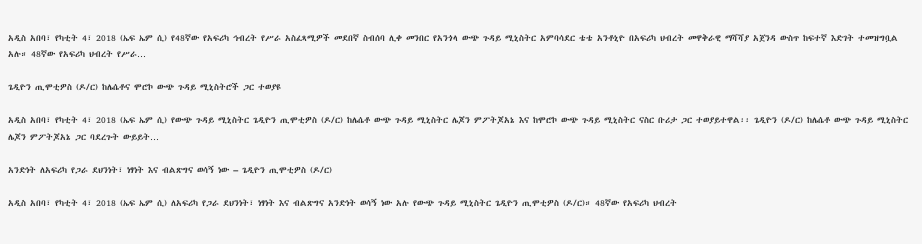አዲስ አበባ፣ የካቲት 4፣ 2018 (ኤፍ ኤም ሲ) የ48ኛው የአፍሪካ ኅብረት የሥራ አስፈጻሚዎች መደበኛ ስብሰባ ሊቀ መንበር የአንጎላ ውጭ ጉዳይ ሚኒስትር አምባሳደር ቴቴ አንቶኒዮ በአፍሪካ ህብረት መዋቅራዊ ማሻሻያ አጀንዳ ውስጥ ከፍተኛ እድገት ተመዝግቧል አሉ። 48ኛው የአፍሪካ ህብረት የሥራ…

ጌዲዮን ጢሞቲዎስ (ዶ/ር) ከሌሴቶና ሞሮኮ ውጭ ጉዳይ ሚኒስትሮች ጋር ተወያዩ

አዲስ አበባ፣ የካቲት 4፣ 2018 (ኤፍ ኤም ሲ) የውጭ ጉዳይ ሚኒስትር ጌዲዮን ጢሞቲዎስ (ዶ/ር) ከሌሴቶ ውጭ ጉዳይ ሚኒስትር ሌጆን ምፖትጆአኔ እና ከሞሮኮ ውጭ ጉዳይ ሚኒስትር ናስር ቡሪታ ጋር ተወያይተዋል፡፡ ጌዲዮን (ዶ/ር) ከሌሴቶ ውጭ ጉዳይ ሚኒስትር ሌጆን ምፖትጆአኔ ጋር ባደረጉት ውይይት…

አንድነት ለአፍሪካ የጋራ ደህንነት፣ ነፃነት እና ብልጽግና ወሳኝ ነው – ጌዲዮን ጢሞቲዎስ (ዶ/ር)

አዲስ አበባ፣ የካቲት 4፣ 2018 (ኤፍ ኤም ሲ) ለአፍሪካ የጋራ ደህንነት፣ ነፃነት እና ብልጽግና አንድነት ወሳኝ ነው አሉ የውጭ ጉዳይ ሚኒስትር ጌዲዮን ጢሞቲዎስ (ዶ/ር)። 48ኛው የአፍሪካ ህብረት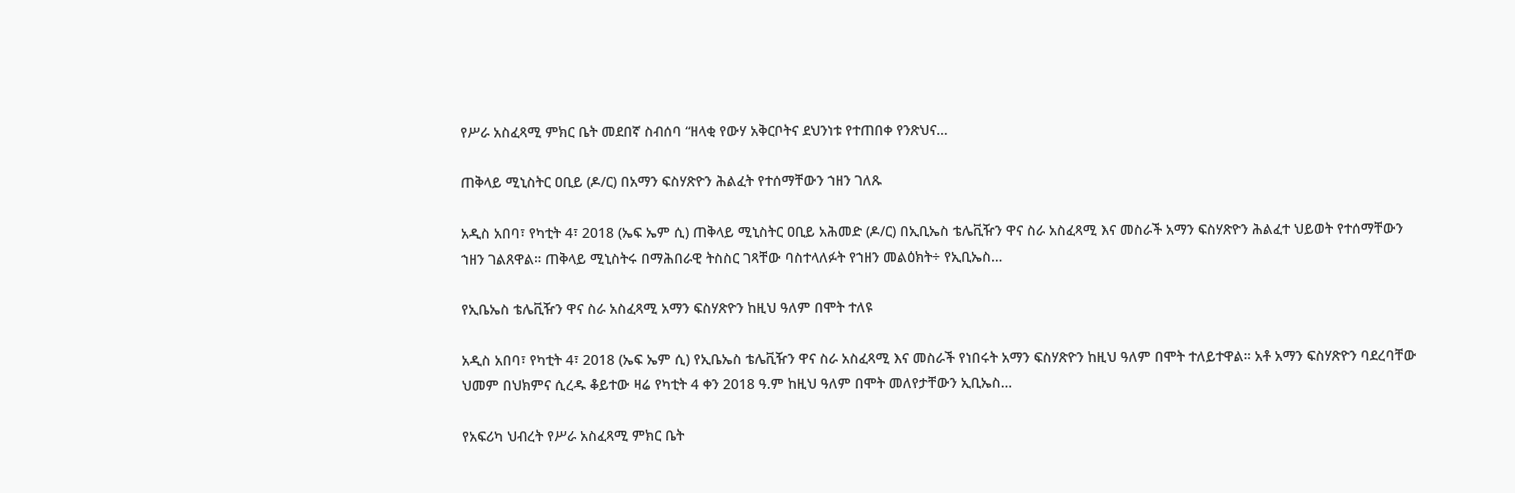የሥራ አስፈጻሚ ምክር ቤት መደበኛ ስብሰባ “ዘላቂ የውሃ አቅርቦትና ደህንነቱ የተጠበቀ የንጽህና…

ጠቅላይ ሚኒስትር ዐቢይ (ዶ/ር) በአማን ፍስሃጽዮን ሕልፈት የተሰማቸውን ኀዘን ገለጹ

አዲስ አበባ፣ የካቲት 4፣ 2018 (ኤፍ ኤም ሲ) ጠቅላይ ሚኒስትር ዐቢይ አሕመድ (ዶ/ር) በኢቢኤስ ቴሌቪዥን ዋና ስራ አስፈጻሚ እና መስራች አማን ፍስሃጽዮን ሕልፈተ ህይወት የተሰማቸውን ኀዘን ገልጸዋል። ጠቅላይ ሚኒስትሩ በማሕበራዊ ትስስር ገጻቸው ባስተላለፉት የኀዘን መልዕክት÷ የኢቢኤስ…

የኢቤኤስ ቴሌቪዥን ዋና ስራ አስፈጻሚ አማን ፍስሃጽዮን ከዚህ ዓለም በሞት ተለዩ

አዲስ አበባ፣ የካቲት 4፣ 2018 (ኤፍ ኤም ሲ) የኢቤኤስ ቴሌቪዥን ዋና ስራ አስፈጻሚ እና መስራች የነበሩት አማን ፍስሃጽዮን ከዚህ ዓለም በሞት ተለይተዋል። አቶ አማን ፍስሃጽዮን ባደረባቸው ህመም በህክምና ሲረዱ ቆይተው ዛሬ የካቲት 4 ቀን 2018 ዓ.ም ከዚህ ዓለም በሞት መለየታቸውን ኢቢኤስ…

የአፍሪካ ህብረት የሥራ አስፈጻሚ ምክር ቤት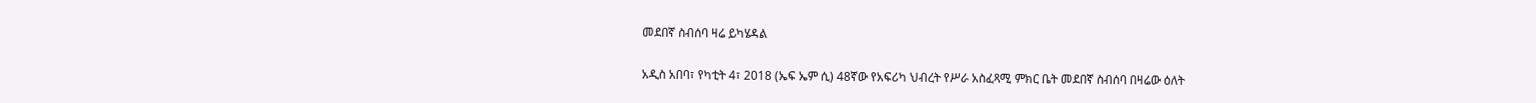መደበኛ ስብሰባ ዛሬ ይካሄዳል

አዲስ አበባ፣ የካቲት 4፣ 2018 (ኤፍ ኤም ሲ) 48ኛው የአፍሪካ ህብረት የሥራ አስፈጻሚ ምክር ቤት መደበኛ ስብሰባ በዛሬው ዕለት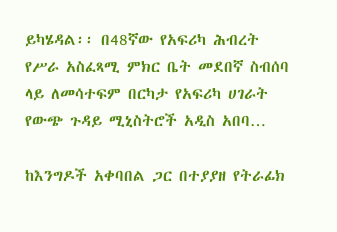ይካሄዳል፡፡ በ48ኛው የአፍሪካ ሕብረት የሥራ አስፈጻሚ ምክር ቤት መደበኛ ስብሰባ ላይ ለመሳተፍም በርካታ የአፍሪካ ሀገራት የውጭ ጉዳይ ሚኒስትሮች አዲስ አበባ…

ከእንግዶች አቀባበል ጋር በተያያዘ የትራፊክ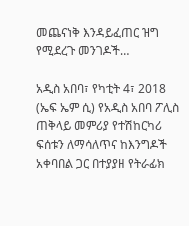መጨናነቅ እንዳይፈጠር ዝግ የሚደረጉ መንገዶች…

አዲስ አበባ፣ የካቲት 4፣ 2018 (ኤፍ ኤም ሲ) የአዲስ አበባ ፖሊስ ጠቅላይ መምሪያ የተሽከርካሪ ፍሰቱን ለማሳለጥና ከእንግዶች አቀባበል ጋር በተያያዘ የትራፊክ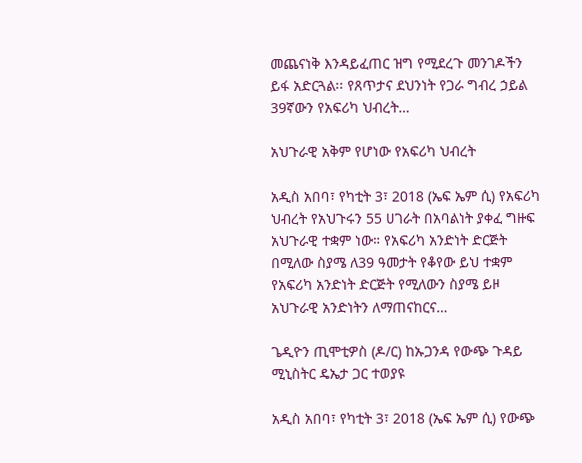መጨናነቅ እንዳይፈጠር ዝግ የሚደረጉ መንገዶችን ይፋ አድርጓል፡፡ የጸጥታና ደህንነት የጋራ ግብረ ኃይል 39ኛውን የአፍሪካ ህብረት…

አህጉራዊ አቅም የሆነው የአፍሪካ ህብረት

አዲስ አበባ፣ የካቲት 3፣ 2018 (ኤፍ ኤም ሲ) የአፍሪካ ህብረት የአህጉሩን 55 ሀገራት በአባልነት ያቀፈ ግዙፍ አህጉራዊ ተቋም ነው። የአፍሪካ አንድነት ድርጅት በሚለው ስያሜ ለ39 ዓመታት የቆየው ይህ ተቋም የአፍሪካ አንድነት ድርጅት የሚለውን ስያሜ ይዞ አህጉራዊ አንድነትን ለማጠናከርና…

ጌዲዮን ጢሞቲዎስ (ዶ/ር) ከኡጋንዳ የውጭ ጉዳይ ሚኒስትር ዴኤታ ጋር ተወያዩ

አዲስ አበባ፣ የካቲት 3፣ 2018 (ኤፍ ኤም ሲ) የውጭ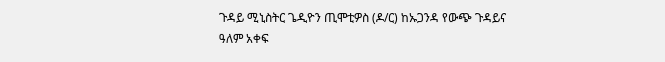ጉዳይ ሚኒስትር ጌዲዮን ጢሞቲዎስ (ዶ/ር) ከኡጋንዳ የውጭ ጉዳይና ዓለም አቀፍ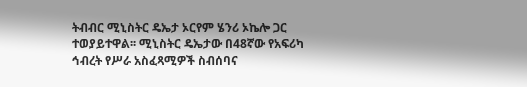ትብብር ሚኒስትር ዴኤታ ኦርየም ሄንሪ ኦኬሎ ጋር ተወያይተዋል፡፡ ሚኒስትር ዴኤታው በ48ኛው የአፍሪካ ኅብረት የሥራ አስፈጻሚዎች ስብሰባና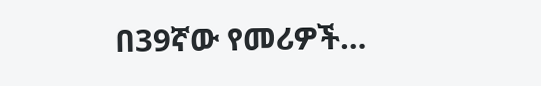በ39ኛው የመሪዎች…